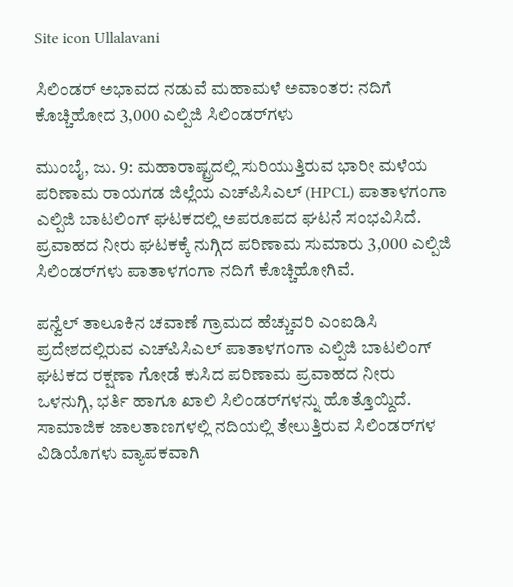Site icon Ullalavani

ಸಿಲಿಂಡರ್ ಅಭಾವದ ನಡುವೆ ಮಹಾಮಳೆ ಅವಾಂತರ: ನದಿಗೆ ಕೊಚ್ಚಿಹೋದ 3,000 ಎಲ್ಪಿಜಿ ಸಿಲಿಂಡರ್‌ಗಳು

ಮುಂಬೈ, ಜು. 9: ಮಹಾರಾಷ್ಟ್ರದಲ್ಲಿ ಸುರಿಯುತ್ತಿರುವ ಭಾರೀ ಮಳೆಯ ಪರಿಣಾಮ ರಾಯಗಡ ಜಿಲ್ಲೆಯ ಎಚ್‌ಪಿಸಿಎಲ್ (HPCL) ಪಾತಾಳಗಂಗಾ ಎಲ್ಪಿಜಿ ಬಾಟಲಿಂಗ್ ಘಟಕದಲ್ಲಿ ಅಪರೂಪದ ಘಟನೆ ಸಂಭವಿಸಿದೆ. ಪ್ರವಾಹದ ನೀರು ಘಟಕಕ್ಕೆ ನುಗ್ಗಿದ ಪರಿಣಾಮ ಸುಮಾರು 3,000 ಎಲ್ಪಿಜಿ ಸಿಲಿಂಡರ್‌ಗಳು ಪಾತಾಳಗಂಗಾ ನದಿಗೆ ಕೊಚ್ಚಿಹೋಗಿವೆ.

ಪನ್ವೆಲ್ ತಾಲೂಕಿನ ಚವಾಣೆ ಗ್ರಾಮದ ಹೆಚ್ಚುವರಿ ಎಂಐಡಿಸಿ ಪ್ರದೇಶದಲ್ಲಿರುವ ಎಚ್‌ಪಿಸಿಎಲ್ ಪಾತಾಳಗಂಗಾ ಎಲ್ಪಿಜಿ ಬಾಟಲಿಂಗ್ ಘಟಕದ ರಕ್ಷಣಾ ಗೋಡೆ ಕುಸಿದ ಪರಿಣಾಮ ಪ್ರವಾಹದ ನೀರು ಒಳನುಗ್ಗಿ, ಭರ್ತಿ ಹಾಗೂ ಖಾಲಿ ಸಿಲಿಂಡರ್‌ಗಳನ್ನು ಹೊತ್ತೊಯ್ದಿದೆ. ಸಾಮಾಜಿಕ ಜಾಲತಾಣಗಳಲ್ಲಿ ನದಿಯಲ್ಲಿ ತೇಲುತ್ತಿರುವ ಸಿಲಿಂಡರ್‌ಗಳ ವಿಡಿಯೊಗಳು ವ್ಯಾಪಕವಾಗಿ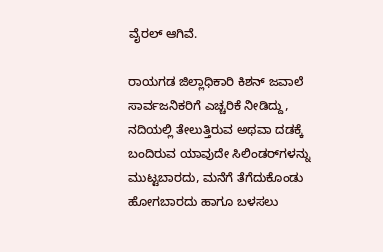ವೈರಲ್ ಆಗಿವೆ.

ರಾಯಗಡ ಜಿಲ್ಲಾಧಿಕಾರಿ ಕಿಶನ್ ಜವಾಲೆ ಸಾರ್ವಜನಿಕರಿಗೆ ಎಚ್ಚರಿಕೆ ನೀಡಿದ್ದು, ನದಿಯಲ್ಲಿ ತೇಲುತ್ತಿರುವ ಅಥವಾ ದಡಕ್ಕೆ ಬಂದಿರುವ ಯಾವುದೇ ಸಿಲಿಂಡರ್‌ಗಳನ್ನು ಮುಟ್ಟಬಾರದು, ಮನೆಗೆ ತೆಗೆದುಕೊಂಡು ಹೋಗಬಾರದು ಹಾಗೂ ಬಳಸಲು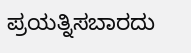ಪ್ರಯತ್ನಿಸಬಾರದು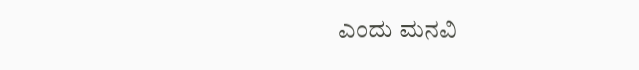ಎಂದು ಮನವಿ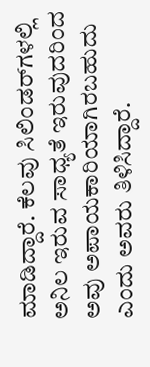ಮಾಡಿದ್ದಾರೆ. ಕೆಲವು ಸಿಲಿಂಡರ್‌ಗಳಲ್ಲಿ ಅನಿಲ ಇರುವ ಸಾಧ್ಯತೆ ಇರುವುದರಿಂದ ಅವು ಅಪಾಯಕಾರಿಯಾಗಿರಬಹುದು ಎಂದು ಅವರು ತಿಳಿಸಿದ್ದಾರೆ.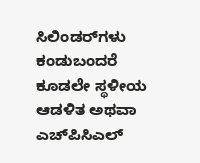ಸಿಲಿಂಡರ್‌ಗಳು ಕಂಡುಬಂದರೆ ಕೂಡಲೇ ಸ್ಥಳೀಯ ಆಡಳಿತ ಅಥವಾ ಎಚ್‌ಪಿಸಿಎಲ್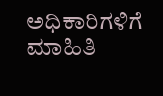ಅಧಿಕಾರಿಗಳಿಗೆ ಮಾಹಿತಿ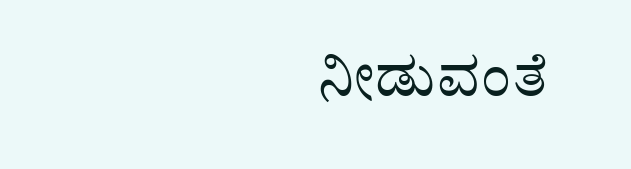ನೀಡುವಂತೆ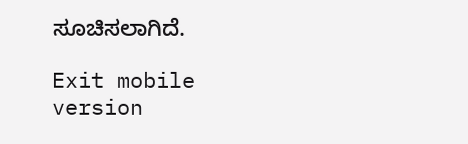ಸೂಚಿಸಲಾಗಿದೆ.

Exit mobile version